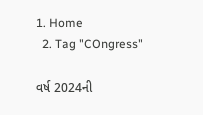1. Home
  2. Tag "COngress"

વર્ષ 2024ની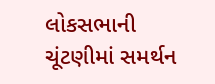લોકસભાની ચૂંટણીમાં સમર્થન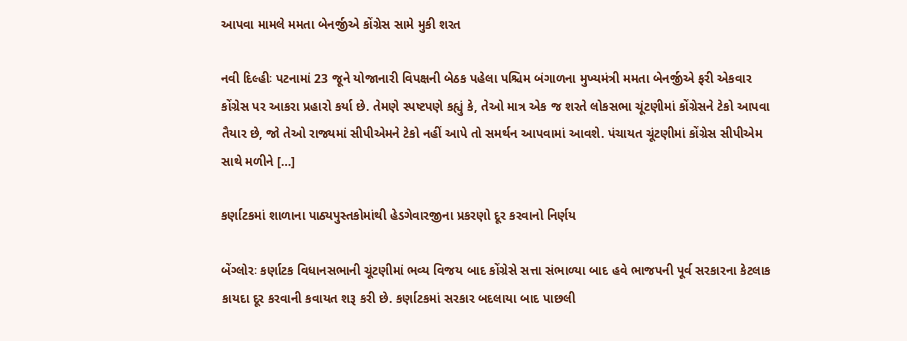આપવા મામલે મમતા બેનર્જીએ કોંગ્રેસ સામે મુકી શરત

નવી દિલ્હીઃ પટનામાં 23 જૂને યોજાનારી વિપક્ષની બેઠક પહેલા પશ્ચિમ બંગાળના મુખ્યમંત્રી મમતા બેનર્જીએ ફરી એકવાર કોંગ્રેસ પર આકરા પ્રહારો કર્યા છે. તેમણે સ્પષ્ટપણે કહ્યું કે, તેઓ માત્ર એક જ શરતે લોકસભા ચૂંટણીમાં કોંગ્રેસને ટેકો આપવા તૈયાર છે, જો તેઓ રાજ્યમાં સીપીએમને ટેકો નહીં આપે તો સમર્થન આપવામાં આવશે. પંચાયત ચૂંટણીમાં કોંગ્રેસ સીપીએમ સાથે મળીને […]

કર્ણાટકમાં શાળાના પાઠ્યપુસ્તકોમાંથી હેડગેવારજીના પ્રકરણો દૂર કરવાનો નિર્ણય

બેંગ્લોરઃ કર્ણાટક વિધાનસભાની ચૂંટણીમાં ભવ્ય વિજય બાદ કોંગ્રેસે સત્તા સંભાળ્યા બાદ હવે ભાજપની પૂર્વ સરકારના કેટલાક કાયદા દૂર કરવાની કવાયત શરૂ કરી છે. કર્ણાટકમાં સરકાર બદલાયા બાદ પાછલી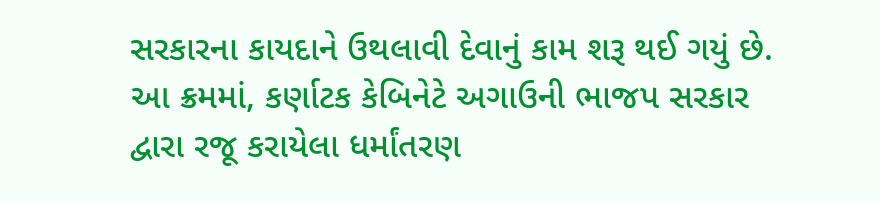સરકારના કાયદાને ઉથલાવી દેવાનું કામ શરૂ થઈ ગયું છે. આ ક્રમમાં, કર્ણાટક કેબિનેટે અગાઉની ભાજપ સરકાર દ્વારા રજૂ કરાયેલા ધર્માંતરણ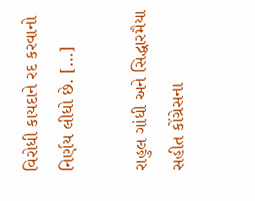વિરોધી કાયદાને રદ કરવાનો નિર્ણય લીધો છે. […]

રાહુલ ગાંધી અને સિદ્ધારમૈયા સહીત કોંગ્રેસના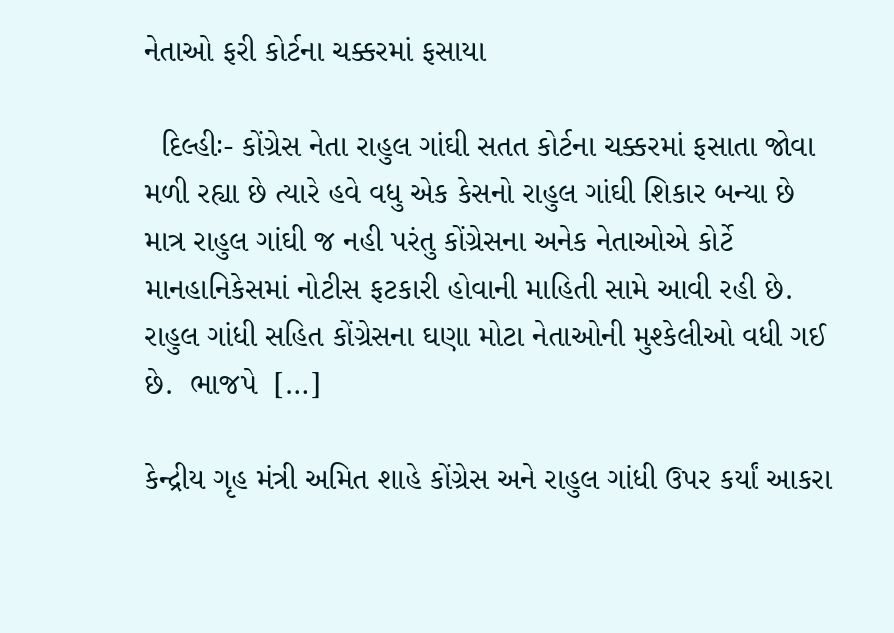નેતાઓ ફરી કોર્ટના ચક્કરમાં ફસાયા

  દિલ્હીઃ- કોંગ્રેસ નેતા રાહુલ ગાંઘી સતત કોર્ટના ચક્કરમાં ફસાતા જોવા મળી રહ્યા છે ત્યારે હવે વધુ એક કેસનો રાહુલ ગાંઘી શિકાર બન્યા છે માત્ર રાહુલ ગાંઘી જ નહી પરંતુ કોંગ્રેસના અનેક નેતાઓએ કોર્ટે માનહાનિકેસમાં નોટીસ ફટકારી હોવાની માહિતી સામે આવી રહી છે. રાહુલ ગાંધી સહિત કોંગ્રેસના ઘણા મોટા નેતાઓની મુશ્કેલીઓ વધી ગઈ છે.  ભાજપે  […]

કેન્દ્રીય ગૃહ મંત્રી અમિત શાહે કોંગ્રેસ અને રાહુલ ગાંધી ઉપર કર્યાં આકરા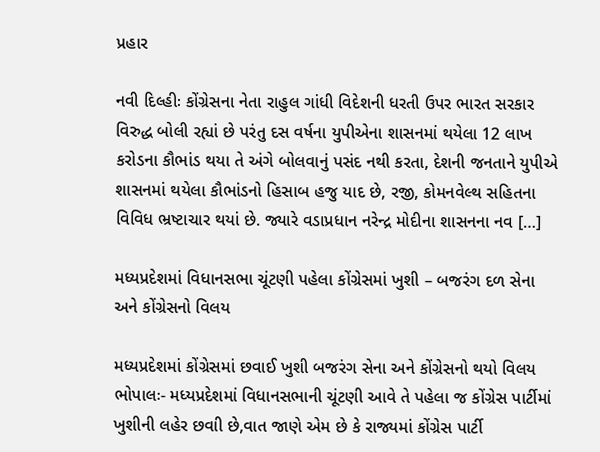પ્રહાર

નવી દિલ્હીઃ કોંગ્રેસના નેતા રાહુલ ગાંધી વિદેશની ધરતી ઉપર ભારત સરકાર વિરુદ્ધ બોલી રહ્યાં છે પરંતુ દસ વર્ષના યુપીએના શાસનમાં થયેલા 12 લાખ કરોડના કૌભાંડ થયા તે અંગે બોલવાનું પસંદ નથી કરતા, દેશની જનતાને યુપીએ શાસનમાં થયેલા કૌભાંડનો હિસાબ હજુ યાદ છે, રજી, કોમનવેલ્થ સહિતના વિવિધ ભ્રષ્ટાચાર થયાં છે. જ્યારે વડાપ્રધાન નરેન્દ્ર મોદીના શાસનના નવ […]

મધ્યપ્રદેશમાં વિધાનસભા ચૂંટણી પહેલા કોંગ્રેસમાં ખુશી – બજરંગ દળ સેના અને કોંગ્રેસનો વિલય

મધ્યપ્રદેશમાં કોંગ્રેસમાં છવાઈ ખુશી બજરંગ સેના અને કોંગ્રેસનો થયો વિલય ભોપાલઃ- મધ્યપ્રદેશમાં વિધાનસભાની ચૂંટણી આવે તે પહેલા જ કોંગ્રેસ પાર્ટીમાં ખુશીની લહેર છવાી છે,વાત જાણે એમ છે કે રાજ્યમાં કોંગ્રેસ પાર્ટી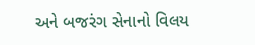અને બજરંગ સેનાનો વિલય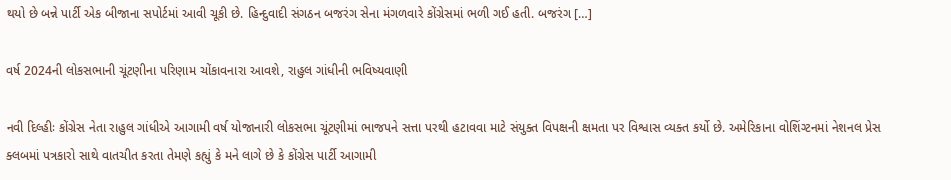થયો છે બન્ને પાર્ટી એક બીજાના સપોર્ટમાં આવી ચૂકી છે. હિન્દુવાદી સંગઠન બજરંગ સેના મંગળવારે કોંગ્રેસમાં ભળી ગઈ હતી. બજરંગ […]

વર્ષ 2024ની લોકસભાની ચૂંટણીના પરિણામ ચોંકાવનારા આવશે, રાહુલ ગાંધીની ભવિષ્યવાણી

નવી દિલ્હીઃ કોંગ્રેસ નેતા રાહુલ ગાંધીએ આગામી વર્ષ યોજાનારી લોકસભા ચૂંટણીમાં ભાજપને સત્તા પરથી હટાવવા માટે સંયુક્ત વિપક્ષની ક્ષમતા પર વિશ્વાસ વ્યક્ત કર્યો છે. અમેરિકાના વોશિંગ્ટનમાં નેશનલ પ્રેસ ક્લબમાં પત્રકારો સાથે વાતચીત કરતા તેમણે કહ્યું કે મને લાગે છે કે કોંગ્રેસ પાર્ટી આગામી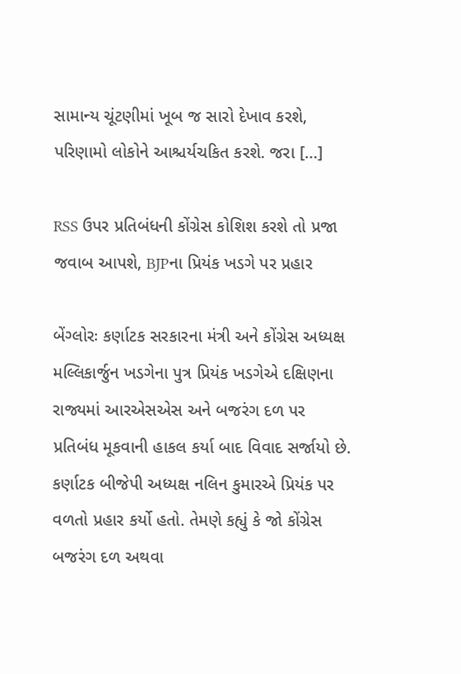સામાન્ય ચૂંટણીમાં ખૂબ જ સારો દેખાવ કરશે, પરિણામો લોકોને આશ્ચર્યચકિત કરશે. જરા […]

RSS ઉપર પ્રતિબંધની કોંગ્રેસ કોશિશ કરશે તો પ્રજા જવાબ આપશે, BJPના પ્રિયંક ખડગે પર પ્રહાર

બેંગ્લોરઃ કર્ણાટક સરકારના મંત્રી અને કોંગ્રેસ અધ્યક્ષ મલ્લિકાર્જુન ખડગેના પુત્ર પ્રિયંક ખડગેએ દક્ષિણના રાજ્યમાં આરએસએસ અને બજરંગ દળ પર પ્રતિબંધ મૂકવાની હાકલ કર્યા બાદ વિવાદ સર્જાયો છે. કર્ણાટક બીજેપી અધ્યક્ષ નલિન કુમારએ પ્રિયંક પર વળતો પ્રહાર કર્યો હતો. તેમણે કહ્યું કે જો કોંગ્રેસ બજરંગ દળ અથવા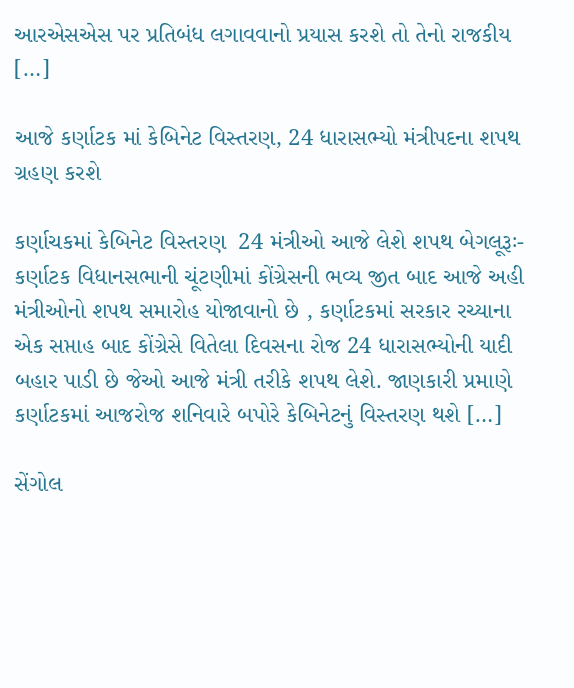આરએસએસ પર પ્રતિબંધ લગાવવાનો પ્રયાસ કરશે તો તેનો રાજકીય […]

આજે કર્ણાટક માં કેબિનેટ વિસ્તરણ, 24 ધારાસભ્યો મંત્રીપદના શપથ ગ્રહણ કરશે

કર્ણાચકમાં કેબિનેટ વિસ્તરણ  24 મંત્રીઓ આજે લેશે શપથ બેગલૂરૂઃ- કર્ણાટક વિધાનસભાની ચૂંટણીમાં કોંગ્રેસની ભવ્ય જીત બાદ આજે અહી મંત્રીઓનો શપથ સમારોહ યોજાવાનો છે , કર્ણાટકમાં સરકાર રચ્યાના એક સપ્તાહ બાદ કોંગ્રેસે વિતેલા દિવસના રોજ 24 ધારાસભ્યોની યાદી બહાર પાડી છે જેઓ આજે મંત્રી તરીકે શપથ લેશે. જાણકારી પ્રમાણે કર્ણાટકમાં આજરોજ શનિવારે બપોરે કેબિનેટનું વિસ્તરણ થશે […]

સેંગોલ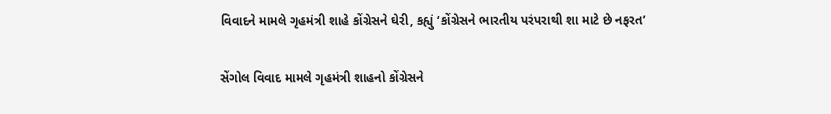વિવાદને મામલે ગૃહમંત્રી શાહે કોંગ્રેસને ઘેરી, કહ્યું ‘કોંગ્રેસને ભારતીય પરંપરાથી શા માટે છે નફરત’

સેંગોલ વિવાદ મામલે ગૃહમંત્રી શાહનો કોંગ્રેસને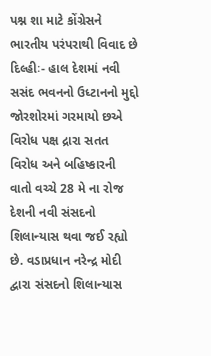પશ્ન શા માટે કોંગ્રેસને ભારતીય પરંપરાથી વિવાદ છે દિલ્હીઃ- હાલ દેશમાં નવી સસંદ ભવનનો ઉધ્ટાનનો મુદ્દો જોરશોરમાં ગરમાયો છએ વિરોધ પક્ષ દ્રારા સતત વિરોધ અને બહિષ્કારની વાતો વચ્ચે 28 મે ના રોજ દેશની નવી સંસદનો શિલાન્યાસ થવા જઈ રહ્યો છે. વડાપ્રધાન નરેન્દ્ર મોદી દ્વારા સંસદનો શિલાન્યાસ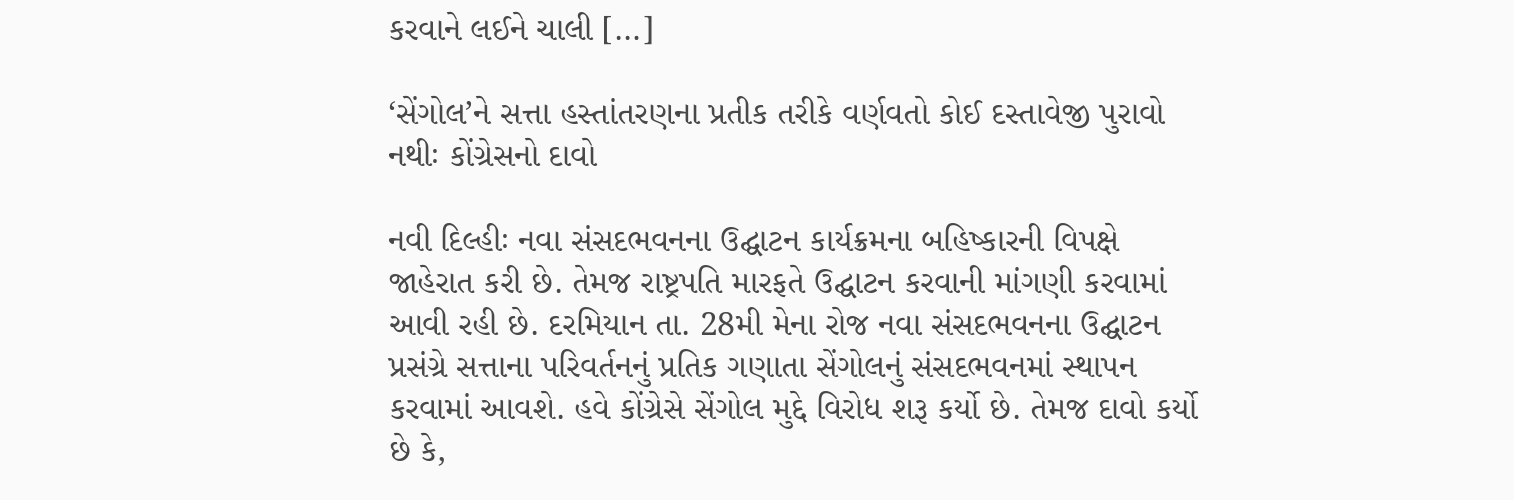કરવાને લઈને ચાલી […]

‘સેંગોલ’ને સત્તા હસ્તાંતરણના પ્રતીક તરીકે વર્ણવતો કોઈ દસ્તાવેજી પુરાવો નથીઃ કોંગ્રેસનો દાવો

નવી દિલ્હીઃ નવા સંસદભવનના ઉદ્ઘાટન કાર્યક્રમના બહિષ્કારની વિપક્ષે જાહેરાત કરી છે. તેમજ રાષ્ટ્રપતિ મારફતે ઉદ્ઘાટન કરવાની માંગણી કરવામાં આવી રહી છે. દરમિયાન તા. 28મી મેના રોજ નવા સંસદભવનના ઉદ્ઘાટન પ્રસંગ્રે સત્તાના પરિવર્તનનું પ્રતિક ગણાતા સેંગોલનું સંસદભવનમાં સ્થાપન કરવામાં આવશે. હવે કોંગ્રેસે સેંગોલ મુદ્દે વિરોધ શરૂ કર્યો છે. તેમજ દાવો કર્યો છે કે,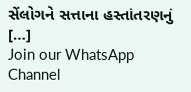સેંલોગને સત્તાના હસ્તાંતરણનું […]
Join our WhatsApp Channel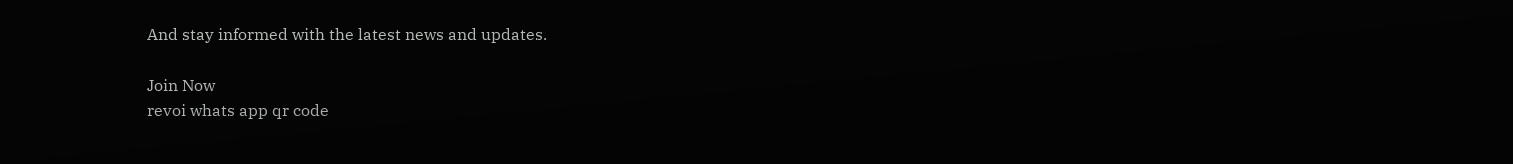And stay informed with the latest news and updates.

Join Now
revoi whats app qr code